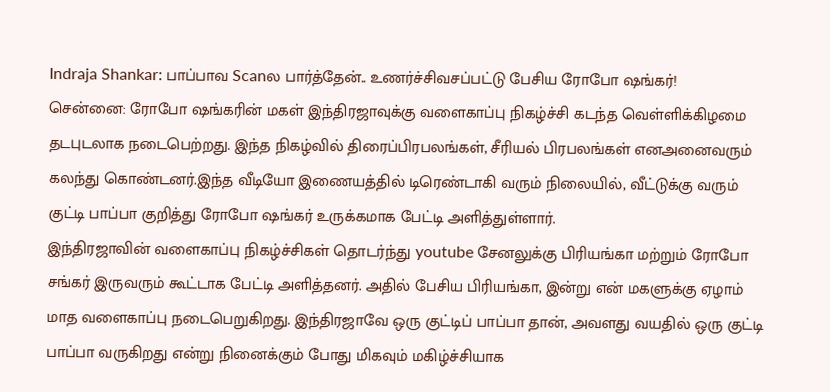Indraja Shankar: பாப்பாவ Scanல பார்த்தேன்.. உணர்ச்சிவசப்பட்டு பேசிய ரோபோ ஷங்கர்!
சென்னை: ரோபோ ஷங்கரின் மகள் இந்திரஜாவுக்கு வளைகாப்பு நிகழ்ச்சி கடந்த வெள்ளிக்கிழமை தடபுடலாக நடைபெற்றது. இந்த நிகழ்வில் திரைப்பிரபலங்கள், சீரியல் பிரபலங்கள் எனஅனைவரும் கலந்து கொண்டனர்.இந்த வீடியோ இணையத்தில் டிரெண்டாகி வரும் நிலையில், வீட்டுக்கு வரும் குட்டி பாப்பா குறித்து ரோபோ ஷங்கர் உருக்கமாக பேட்டி அளித்துள்ளார்.
இந்திரஜாவின் வளைகாப்பு நிகழ்ச்சிகள் தொடர்ந்து youtube சேனலுக்கு பிரியங்கா மற்றும் ரோபோ சங்கர் இருவரும் கூட்டாக பேட்டி அளித்தனர். அதில் பேசிய பிரியங்கா, இன்று என் மகளுக்கு ஏழாம் மாத வளைகாப்பு நடைபெறுகிறது. இந்திரஜாவே ஒரு குட்டிப் பாப்பா தான், அவளது வயதில் ஒரு குட்டி பாப்பா வருகிறது என்று நினைக்கும் போது மிகவும் மகிழ்ச்சியாக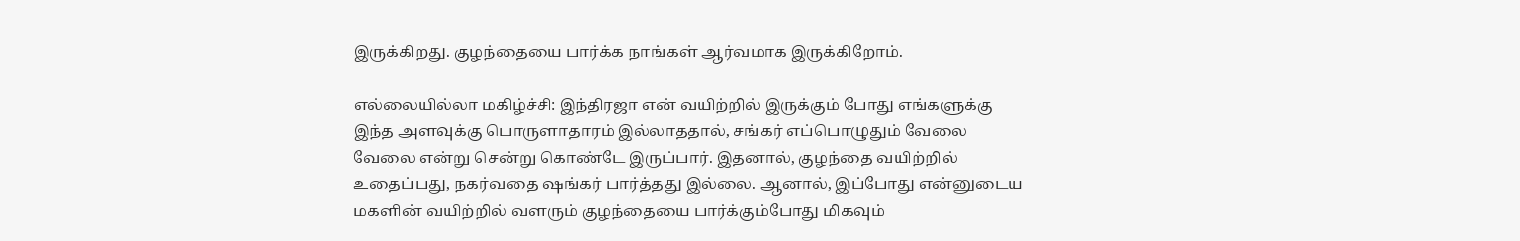இருக்கிறது. குழந்தையை பார்க்க நாங்கள் ஆர்வமாக இருக்கிறோம்.

எல்லையில்லா மகிழ்ச்சி: இந்திரஜா என் வயிற்றில் இருக்கும் போது எங்களுக்கு இந்த அளவுக்கு பொருளாதாரம் இல்லாததால், சங்கர் எப்பொழுதும் வேலை வேலை என்று சென்று கொண்டே இருப்பார். இதனால், குழந்தை வயிற்றில் உதைப்பது, நகர்வதை ஷங்கர் பார்த்தது இல்லை. ஆனால், இப்போது என்னுடைய மகளின் வயிற்றில் வளரும் குழந்தையை பார்க்கும்போது மிகவும்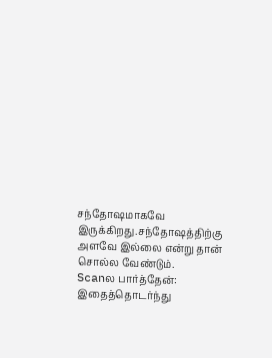சந்தோஷமாகவே இருக்கிறது.சந்தோஷத்திற்கு அளவே இல்லை என்று தான் சொல்ல வேண்டும்.
Scanல பார்த்தேன்: இதைத்தொடர்ந்து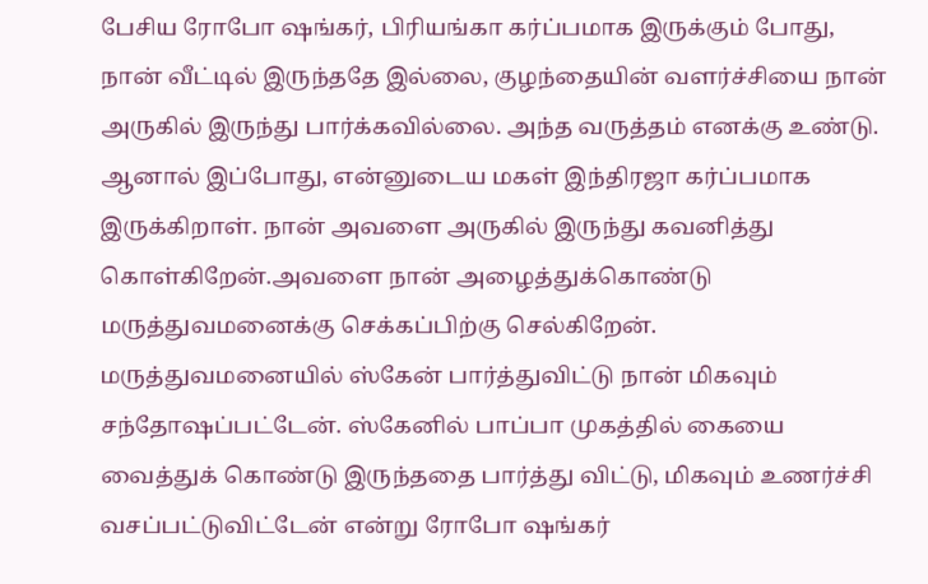பேசிய ரோபோ ஷங்கர், பிரியங்கா கர்ப்பமாக இருக்கும் போது, நான் வீட்டில் இருந்ததே இல்லை, குழந்தையின் வளர்ச்சியை நான் அருகில் இருந்து பார்க்கவில்லை. அந்த வருத்தம் எனக்கு உண்டு. ஆனால் இப்போது, என்னுடைய மகள் இந்திரஜா கர்ப்பமாக இருக்கிறாள். நான் அவளை அருகில் இருந்து கவனித்து கொள்கிறேன்.அவளை நான் அழைத்துக்கொண்டு மருத்துவமனைக்கு செக்கப்பிற்கு செல்கிறேன். மருத்துவமனையில் ஸ்கேன் பார்த்துவிட்டு நான் மிகவும் சந்தோஷப்பட்டேன். ஸ்கேனில் பாப்பா முகத்தில் கையை வைத்துக் கொண்டு இருந்ததை பார்த்து விட்டு, மிகவும் உணர்ச்சி வசப்பட்டுவிட்டேன் என்று ரோபோ ஷங்கர்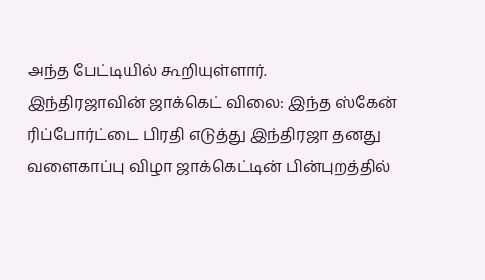அந்த பேட்டியில் கூறியுள்ளார்.
இந்திரஜாவின் ஜாக்கெட் விலை: இந்த ஸ்கேன் ரிப்போர்ட்டை பிரதி எடுத்து இந்திரஜா தனது வளைகாப்பு விழா ஜாக்கெட்டின் பின்புறத்தில்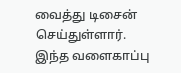வைத்து டிசைன் செய்துள்ளார். இந்த வளைகாப்பு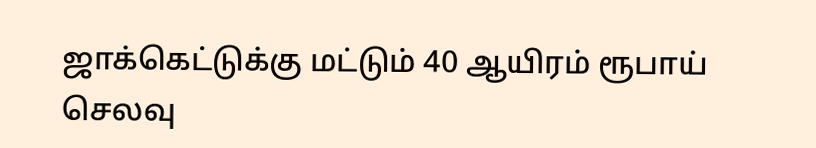ஜாக்கெட்டுக்கு மட்டும் 40 ஆயிரம் ரூபாய் செலவு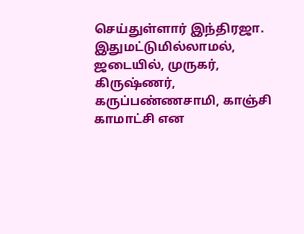செய்துள்ளார் இந்திரஜா. இதுமட்டுமில்லாமல், ஜடையில், முருகர், கிருஷ்ணர், கருப்பண்ணசாமி, காஞ்சி காமாட்சி என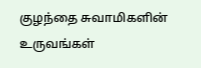குழந்தை சுவாமிகளின் உருவங்கள்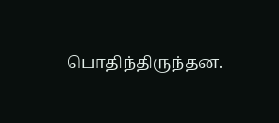பொதிந்திருந்தன.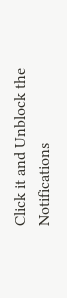Click it and Unblock the Notifications